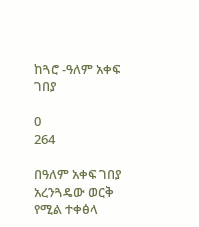ከጓሮ -ዓለም አቀፍ ገበያ

0
264

በዓለም አቀፍ ገበያ አረንጓዴው ወርቅ የሚል ተቀፅላ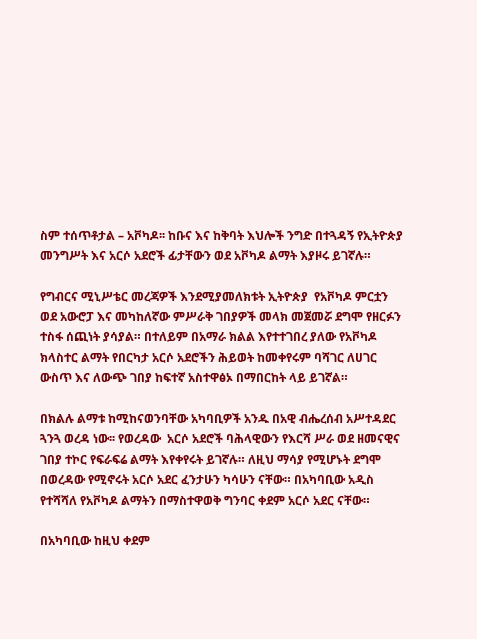ስም ተሰጥቶታል – አቮካዶ፡፡ ከቡና እና ከቅባት እህሎች ንግድ በተጓዳኝ የኢትዮጵያ መንግሥት እና አርሶ አደሮች ፊታቸውን ወደ አቮካዶ ልማት እያዞሩ ይገኛሉ።

የግብርና ሚኒሥቴር መረጃዎች እንደሚያመለክቱት ኢትዮጵያ  የአቮካዶ ምርቷን ወደ አውሮፓ እና መካከለኛው ምሥራቅ ገበያዎች መላክ መጀመሯ ደግሞ የዘርፉን ተስፋ ሰጪነት ያሳያል። በተለይም በአማራ ክልል እየተተገበረ ያለው የአቮካዶ ክላስተር ልማት የበርካታ አርሶ አደሮችን ሕይወት ከመቀየሩም ባሻገር ለሀገር ውስጥ እና ለውጭ ገበያ ከፍተኛ አስተዋፅኦ በማበርከት ላይ ይገኛል።

በክልሉ ልማቱ ከሚከናወንባቸው አካባቢዎች አንዱ በአዊ ብሔረሰብ አሥተዳደር ጓንጓ ወረዳ ነው፡፡ የወረዳው  አርሶ አደሮች ባሕላዊውን የእርሻ ሥራ ወደ ዘመናዊና ገበያ ተኮር የፍራፍሬ ልማት እየቀየሩት ይገኛሉ። ለዚህ ማሳያ የሚሆኑት ደግሞ በወረዳው የሚኖሩት አርሶ አደር ፈንታሁን ካሳሁን ናቸው። በአካባቢው አዲስ የተሻሻለ የአቮካዶ ልማትን በማስተዋወቅ ግንባር ቀደም አርሶ አደር ናቸው።

በአካባቢው ከዚህ ቀደም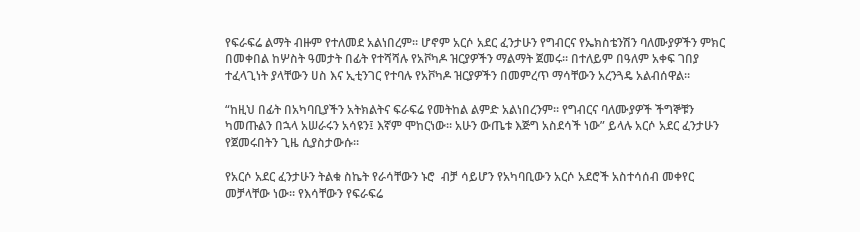የፍራፍሬ ልማት ብዙም የተለመደ አልነበረም። ሆኖም አርሶ አደር ፈንታሁን የግብርና የኤክስቴንሽን ባለሙያዎችን ምክር በመቀበል ከሦስት ዓመታት በፊት የተሻሻሉ የአቮካዶ ዝርያዎችን ማልማት ጀመሩ። በተለይም በዓለም አቀፍ ገበያ ተፈላጊነት ያላቸውን ሀስ እና ኢቲንገር የተባሉ የአቮካዶ ዝርያዎችን በመምረጥ ማሳቸውን አረንጓዴ አልብሰዋል።

“ከዚህ በፊት በአካባቢያችን አትክልትና ፍራፍሬ የመትከል ልምድ አልነበረንም። የግብርና ባለሙያዎች ችግኞቹን ካመጡልን በኋላ አሠራሩን አሳዩን፤ እኛም ሞከርነው። አሁን ውጤቱ እጅግ አስደሳች ነው” ይላሉ አርሶ አደር ፈንታሁን የጀመሩበትን ጊዜ ሲያስታውሱ።

የአርሶ አደር ፈንታሁን ትልቁ ስኬት የራሳቸውን ኑሮ  ብቻ ሳይሆን የአካባቢውን አርሶ አደሮች አስተሳሰብ መቀየር መቻላቸው ነው። የእሳቸውን የፍራፍሬ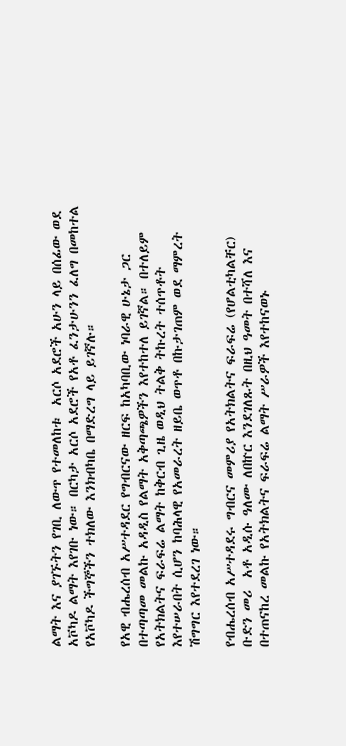ልማት እና ያገኙትን የገቢ ለውጥ የተመለከቱ  አርሶ አደሮች አሁን ላይ በሰፊው ወደ አቮካዶ ልማት እየገቡ ነው። በርካታ አርሶ አደሮች የአቶ ፈንታሁንን ፈለግ በመከተል የአቮካዶ ችግኞችን ተክለው እንክብካቤ በማድረግ ላይ ይገኛሉ።

የአዊ ብሔረሰብ አሥተዳደር የግብርናው ዘርፍ ከአካባቢው ነባራዊ ሁኔታ ጋር በተጣጣመ መልኩ አዳዲስ የልማት አቅጣጫዎችን እየተከተለ ይገኛል። በተለይም የአትክልትና ፍራፍሬ ልማት ከቅርብ ጊዜ ወዲህ ትልቅ ትኩረት ተሰጥቶት እየተሠራበት ሲሆን ከባሕላዊ የአመራረት ዘይቤ ወጥቶ በኩታገጠም ወደ ማምረት ሽግግር እየተደረገ ነው።

የብሔረሰብ አሥተዳደሩ ግብርና መምሪያ የአትክልትና ፍራፍሬ (የሆልቲካልቸር) ቡድን መሪ  አቶ አዲሱ ዓለሙ ለበኵር እንደገለጹት በዚህ ዓመት በተሻለ እና በተጠናከረ መልኩ የአትክልትና ፍራፍሬ ልማት ሥራዎች እየተከናወኑ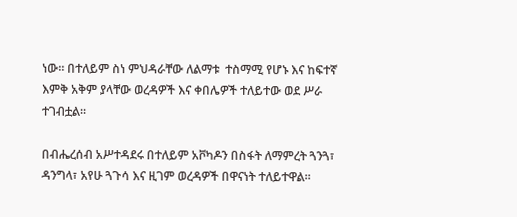ነው። በተለይም ስነ ምህዳራቸው ለልማቱ  ተስማሚ የሆኑ እና ከፍተኛ እምቅ አቅም ያላቸው ወረዳዎች እና ቀበሌዎች ተለይተው ወደ ሥራ ተገብቷል።

በብሔረሰብ አሥተዳደሩ በተለይም አቮካዶን በስፋት ለማምረት ጓንጓ፣ ዳንግላ፣ አየሁ ጓጉሳ እና ዚገም ወረዳዎች በዋናነት ተለይተዋል።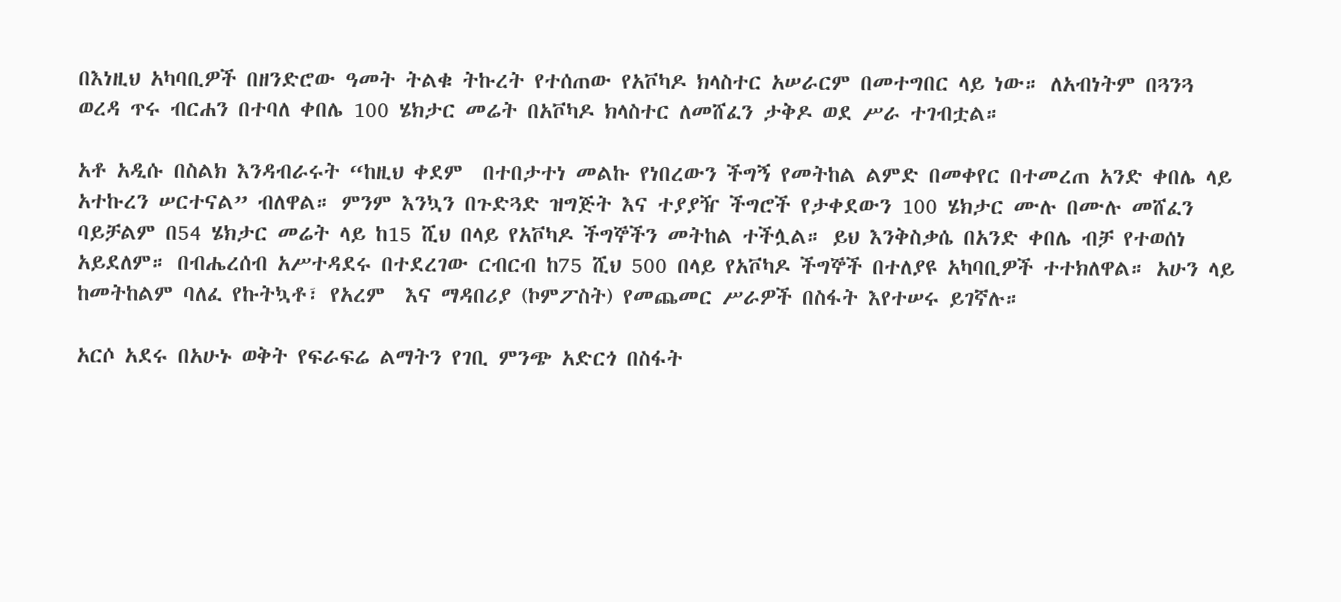በእነዚህ አካባቢዎች በዘንድሮው ዓመት ትልቁ ትኩረት የተሰጠው የአቮካዶ ክላስተር አሠራርም በመተግበር ላይ ነው። ለአብነትም በጓንጓ ወረዳ ጥሩ ብርሐን በተባለ ቀበሌ 100 ሄክታር መሬት በአቮካዶ ክላስተር ለመሸፈን ታቅዶ ወደ ሥራ ተገብቷል።

አቶ አዲሱ በስልክ እንዳብራሩት “ከዚህ ቀደም  በተበታተነ መልኩ የነበረውን ችግኝ የመትከል ልምድ በመቀየር በተመረጠ አንድ ቀበሌ ላይ አተኩረን ሠርተናል” ብለዋል። ምንም እንኳን በጉድጓድ ዝግጅት እና ተያያዥ ችግሮች የታቀደውን 100 ሄክታር ሙሉ በሙሉ መሸፈን ባይቻልም በ54 ሄክታር መሬት ላይ ከ15 ሺህ በላይ የአቮካዶ ችግኞችን መትከል ተችሏል። ይህ እንቅስቃሴ በአንድ ቀበሌ ብቻ የተወሰነ አይደለም። በብሔረሰብ አሥተዳደሩ በተደረገው ርብርብ ከ75 ሺህ 500 በላይ የአቮካዶ ችግኞች በተለያዩ አካባቢዎች ተተክለዋል። አሁን ላይ ከመትከልም ባለፈ የኩትኳቶ፣ የአረም  እና ማዳበሪያ (ኮምፖስት) የመጨመር ሥራዎች በስፋት እየተሠሩ ይገኛሉ።

አርሶ አደሩ በአሁኑ ወቅት የፍራፍሬ ልማትን የገቢ ምንጭ አድርጎ በስፋት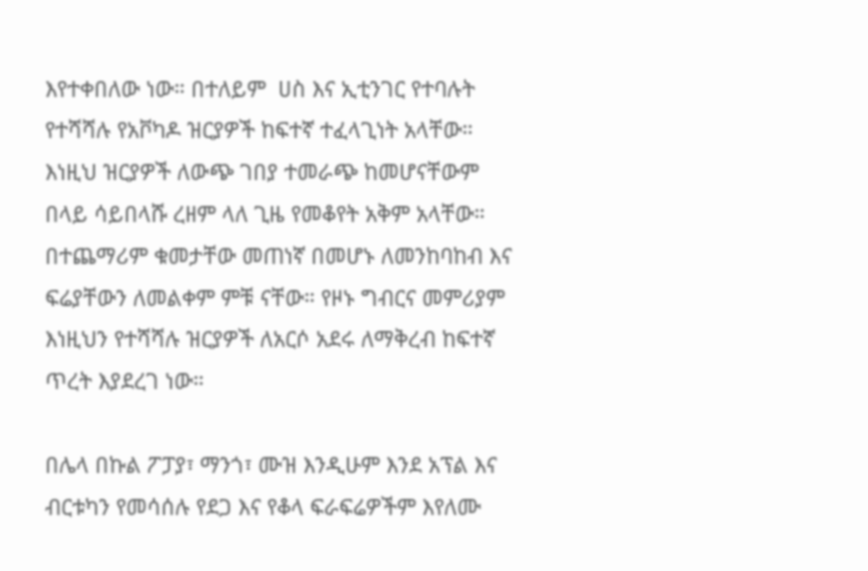እየተቀበለው ነው። በተለይም  ሀስ እና ኢቲንገር የተባሉት የተሻሻሉ የአቮካዶ ዝርያዎች ከፍተኛ ተፈላጊነት አላቸው። እነዚህ ዝርያዎች ለውጭ ገበያ ተመራጭ ከመሆናቸውም በላይ ሳይበላሹ ረዘም ላለ ጊዜ የመቆየት አቅም አላቸው። በተጨማሪም ቁመታቸው መጠነኛ በመሆኑ ለመንከባከብ እና ፍሬያቸውን ለመልቀም ምቹ ናቸው። የዞኑ ግብርና መምሪያም እነዚህን የተሻሻሉ ዝርያዎች ለአርሶ አደሩ ለማቅረብ ከፍተኛ ጥረት እያደረገ ነው።

በሌላ በኩል ፖፓያ፣ ማንጎ፣ ሙዝ እንዲሁም እንደ አፕል እና ብርቱካን የመሳሰሉ የደጋ እና የቆላ ፍራፍሬዎችም እየለሙ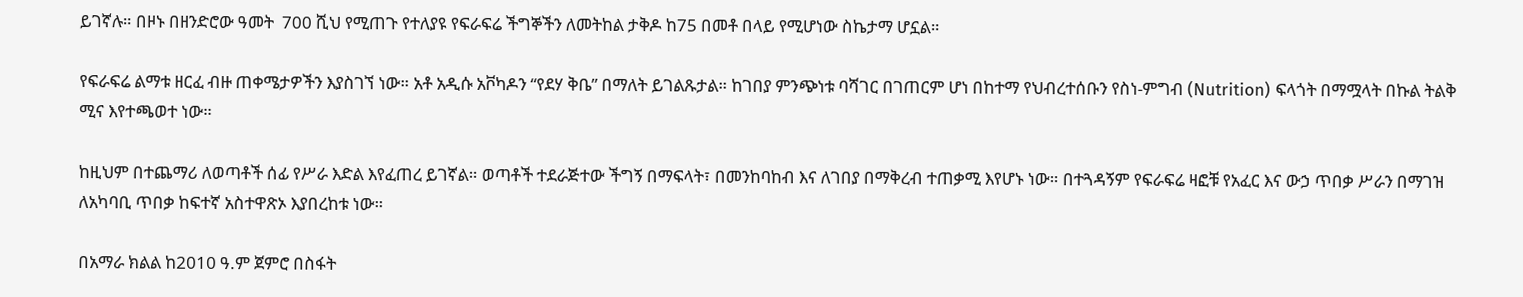ይገኛሉ። በዞኑ በዘንድሮው ዓመት  700 ሺህ የሚጠጉ የተለያዩ የፍራፍሬ ችግኞችን ለመትከል ታቅዶ ከ75 በመቶ በላይ የሚሆነው ስኬታማ ሆኗል።

የፍራፍሬ ልማቱ ዘርፈ ብዙ ጠቀሜታዎችን እያስገኘ ነው። አቶ አዲሱ አቮካዶን “የደሃ ቅቤ” በማለት ይገልጹታል። ከገበያ ምንጭነቱ ባሻገር በገጠርም ሆነ በከተማ የህብረተሰቡን የስነ-ምግብ (Nutrition) ፍላጎት በማሟላት በኩል ትልቅ ሚና እየተጫወተ ነው።

ከዚህም በተጨማሪ ለወጣቶች ሰፊ የሥራ እድል እየፈጠረ ይገኛል። ወጣቶች ተደራጅተው ችግኝ በማፍላት፣ በመንከባከብ እና ለገበያ በማቅረብ ተጠቃሚ እየሆኑ ነው። በተጓዳኝም የፍራፍሬ ዛፎቹ የአፈር እና ውኃ ጥበቃ ሥራን በማገዝ ለአካባቢ ጥበቃ ከፍተኛ አስተዋጽኦ እያበረከቱ ነው።

በአማራ ክልል ከ2010 ዓ.ም ጀምሮ በስፋት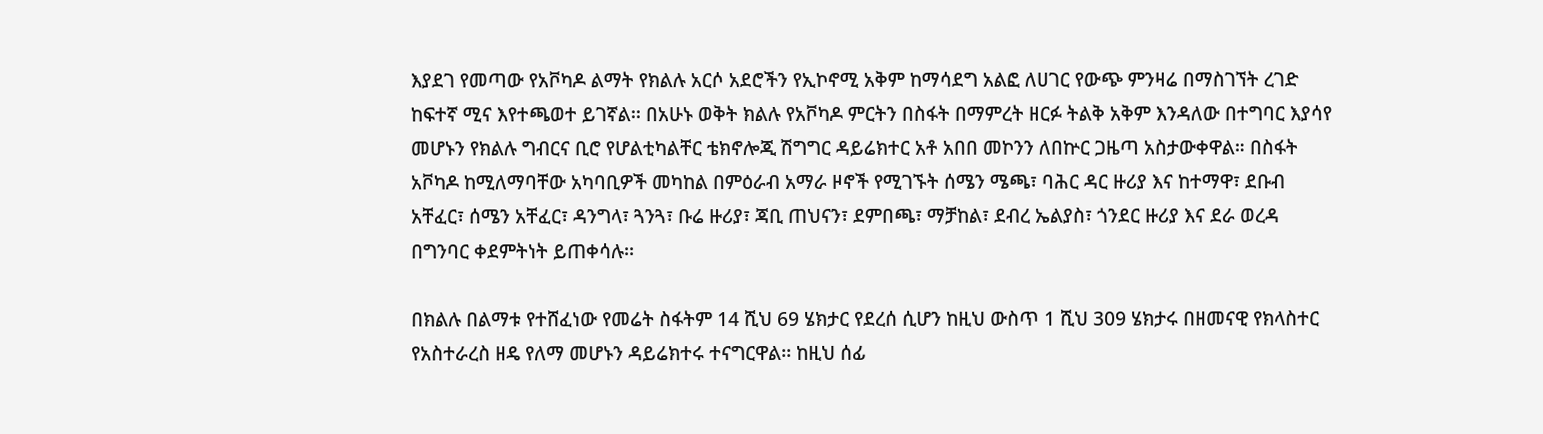እያደገ የመጣው የአቮካዶ ልማት የክልሉ አርሶ አደሮችን የኢኮኖሚ አቅም ከማሳደግ አልፎ ለሀገር የውጭ ምንዛሬ በማስገኘት ረገድ ከፍተኛ ሚና እየተጫወተ ይገኛል፡፡ በአሁኑ ወቅት ክልሉ የአቮካዶ ምርትን በስፋት በማምረት ዘርፉ ትልቅ አቅም እንዳለው በተግባር እያሳየ መሆኑን የክልሉ ግብርና ቢሮ የሆልቲካልቸር ቴክኖሎጂ ሽግግር ዳይሬክተር አቶ አበበ መኮንን ለበኵር ጋዜጣ አስታውቀዋል። በስፋት አቮካዶ ከሚለማባቸው አካባቢዎች መካከል በምዕራብ አማራ ዞኖች የሚገኙት ሰሜን ሜጫ፣ ባሕር ዳር ዙሪያ እና ከተማዋ፣ ደቡብ አቸፈር፣ ሰሜን አቸፈር፣ ዳንግላ፣ ጓንጓ፣ ቡሬ ዙሪያ፣ ጃቢ ጠህናን፣ ደምበጫ፣ ማቻከል፣ ደብረ ኤልያስ፣ ጎንደር ዙሪያ እና ደራ ወረዳ በግንባር ቀደምትነት ይጠቀሳሉ፡፡

በክልሉ በልማቱ የተሸፈነው የመሬት ስፋትም 14 ሺህ 69 ሄክታር የደረሰ ሲሆን ከዚህ ውስጥ 1 ሺህ 309 ሄክታሩ በዘመናዊ የክላስተር የአስተራረስ ዘዴ የለማ መሆኑን ዳይሬክተሩ ተናግርዋል፡፡ ከዚህ ሰፊ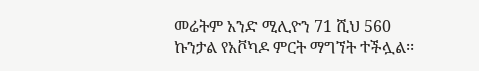መሬትም አንድ ሚሊዮን 71 ሺህ 560 ኩንታል የአቮካዶ ምርት ማግኘት ተችሏል፡፡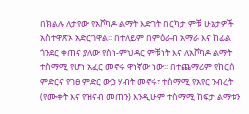በክልሉ ለታየው የአቮካዶ ልማት እድገት በርካታ ምቹ ሁኔታዎች አስተዋጽኦ አድርገዋል፡፡ በተለይም በምዕራብ አማራ እና ከፊል ጎንደር ቀጠና ያለው የስነ-ምህዳር ምቹነት እና ለአቮካዶ ልማት ተስማሚ የሆነ አፈር መኖሩ ዋነኛው ነው፡፡ በተጨማሪም የከርሰ ምድርና የገፀ ምድር ውኃ ሃብት መኖሩ፣ ተስማሚ የአየር ንብረት (የሙቀት እና የዝናብ መጠን) እንዲሁም ተስማሚ ከፍታ ልማቱን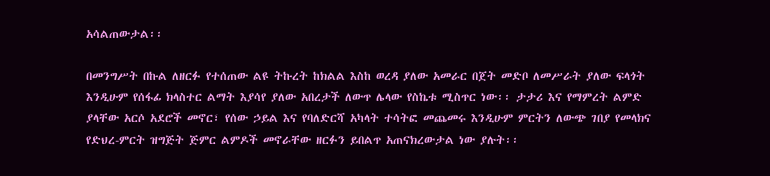አሳልጠውታል፡፡

በመንግሥት በኩል ለዘርፉ የተሰጠው ልዩ ትኩረት ከክልል እስከ ወረዳ ያለው አመራር በጀት መድቦ ለመሥራት ያለው ፍላጎት እንዲሁም የሰፋፊ ክላስተር ልማት እያሳየ ያለው አበረታች ለውጥ ሌላው የስኬቱ ሚስጥር ነው፡፡ ታታሪ እና የማምረት ልምድ ያላቸው አርሶ አደሮች መኖር፣ የሰው ኃይል እና የባለድርሻ አካላት ተሳትፎ መጨመሩ እንዲሁም ምርትን ለውጭ ገበያ የመላክና የድህረ-ምርት ዝግጅት ጅምር ልምዶች መኖራቸው ዘርፉን ይበልጥ አጠናክረውታል ነው ያሉት፡፡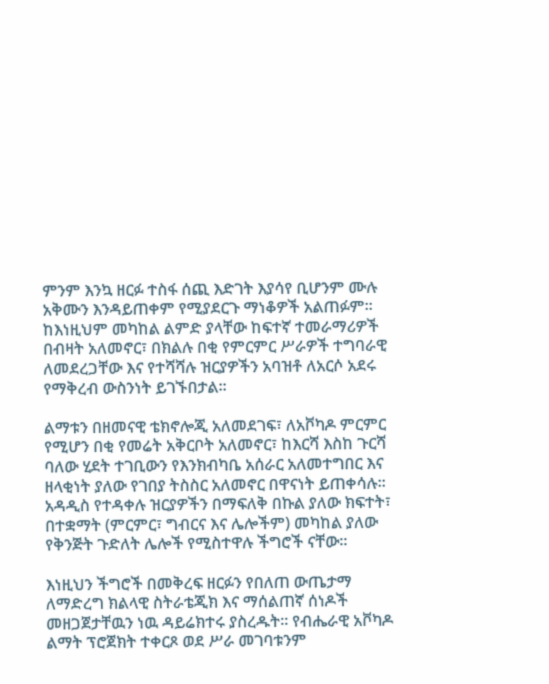ምንም እንኳ ዘርፉ ተስፋ ሰጪ እድገት እያሳየ ቢሆንም ሙሉ አቅሙን እንዳይጠቀም የሚያደርጉ ማነቆዎች አልጠፉም፡፡ ከእነዚህም መካከል ልምድ ያላቸው ከፍተኛ ተመራማሪዎች በብዛት አለመኖር፣ በክልሉ በቂ የምርምር ሥራዎች ተግባራዊ ለመደረጋቸው እና የተሻሻሉ ዝርያዎችን አባዝቶ ለአርሶ አደሩ የማቅረብ ውስንነት ይገኙበታል፡፡

ልማቱን በዘመናዊ ቴክኖሎጂ አለመደገፍ፣ ለአቮካዶ ምርምር  የሚሆን በቂ የመሬት አቅርቦት አለመኖር፣ ከእርሻ እስከ ጉርሻ ባለው ሂደት ተገቢውን የእንክብካቤ አሰራር አለመተግበር እና ዘላቂነት ያለው የገበያ ትስስር አለመኖር በዋናነት ይጠቀሳሉ፡፡ አዳዲስ የተዳቀሉ ዝርያዎችን በማፍለቅ በኩል ያለው ክፍተት፣ በተቋማት (ምርምር፣ ግብርና እና ሌሎችም) መካከል ያለው የቅንጅት ጉድለት ሌሎች የሚስተዋሉ ችግሮች ናቸው፡፡

እነዚህን ችግሮች በመቅረፍ ዘርፉን የበለጠ ውጤታማ ለማድረግ ክልላዊ ስትራቴጂክ እና ማሰልጠኛ ሰነዶች መዘጋጀታቸዉን ነዉ ዳይሬክተሩ ያስረዱት፡፡ የብሔራዊ አቮካዶ ልማት ፕሮጀክት ተቀርጾ ወደ ሥራ መገባቱንም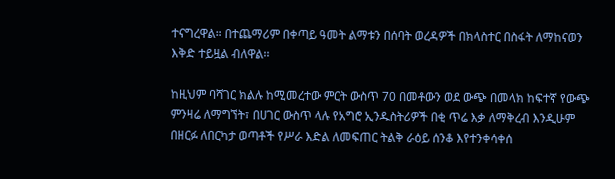ተናግረዋል። በተጨማሪም በቀጣይ ዓመት ልማቱን በሰባት ወረዳዎች በክላስተር በስፋት ለማከናወን እቅድ ተይዟል ብለዋል፡፡

ከዚህም ባሻገር ክልሉ ከሚመረተው ምርት ውስጥ 70 በመቶውን ወደ ውጭ በመላክ ከፍተኛ የውጭ ምንዛሬ ለማግኘት፣ በሀገር ውስጥ ላሉ የአግሮ ኢንዱስትሪዎች በቂ ጥሬ እቃ ለማቅረብ እንዲሁም በዘርፉ ለበርካታ ወጣቶች የሥራ እድል ለመፍጠር ትልቅ ራዕይ ሰንቆ እየተንቀሳቀሰ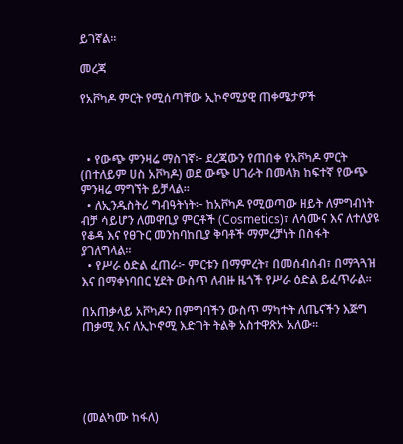ይገኛል፡፡

መረጃ

የአቮካዶ ምርት የሚሰጣቸው ኢኮኖሚያዊ ጠቀሜታዎች



  • የውጭ ምንዛሬ ማስገኛ፦ ደረጃውን የጠበቀ የአቮካዶ ምርት (በተለይም ሀስ አቮካዶ) ወደ ውጭ ሀገራት በመላክ ከፍተኛ የውጭ ምንዛሬ ማግኘት ይቻላል።
  • ለኢንዱስትሪ ግብዓትነት፦ ከአቮካዶ የሚወጣው ዘይት ለምግብነት ብቻ ሳይሆን ለመዋቢያ ምርቶች (Cosmetics)፣ ለሳሙና እና ለተለያዩ የቆዳ እና የፀጉር መንከባከቢያ ቅባቶች ማምረቻነት በስፋት ያገለግላል።
  • የሥራ ዕድል ፈጠራ፦ ምርቱን በማምረት፣ በመሰብሰብ፣ በማጓጓዝ እና በማቀነባበር ሂደት ውስጥ ለብዙ ዜጎች የሥራ ዕድል ይፈጥራል።

በአጠቃላይ አቮካዶን በምግባችን ውስጥ ማካተት ለጤናችን እጅግ ጠቃሚ እና ለኢኮኖሚ እድገት ትልቅ አስተዋጽኦ አለው።





(መልካሙ ከፋለ)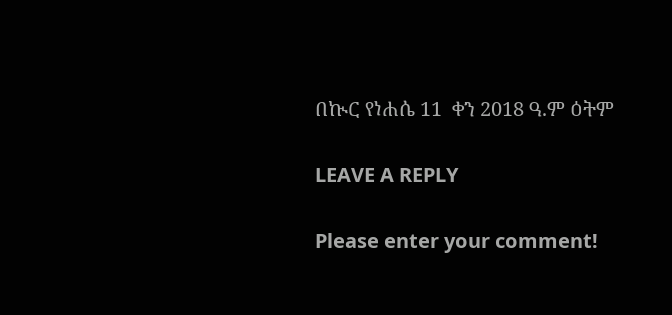በኲር የነሐሴ 11  ቀን 2018 ዓ.ም ዕትም

LEAVE A REPLY

Please enter your comment!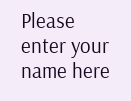Please enter your name here